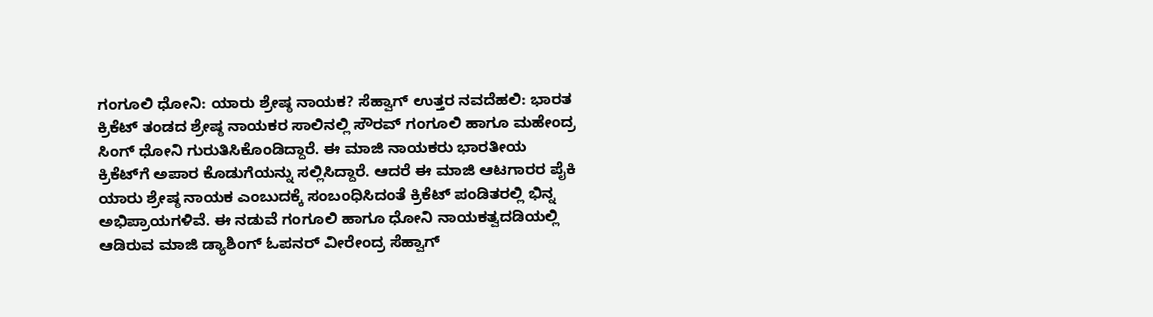ಗಂಗೂಲಿ ಧೋನಿ: ಯಾರು ಶ್ರೇಷ್ಠ ನಾಯಕ? ಸೆಹ್ವಾಗ್ ಉತ್ತರ ನವದೆಹಲಿ: ಭಾರತ ಕ್ರಿಕೆಟ್ ತಂಡದ ಶ್ರೇಷ್ಠ ನಾಯಕರ ಸಾಲಿನಲ್ಲಿ ಸೌರವ್ ಗಂಗೂಲಿ ಹಾಗೂ ಮಹೇಂದ್ರ ಸಿಂಗ್ ಧೋನಿ ಗುರುತಿಸಿಕೊಂಡಿದ್ದಾರೆ. ಈ ಮಾಜಿ ನಾಯಕರು ಭಾರತೀಯ ಕ್ರಿಕೆಟ್‌ಗೆ ಅಪಾರ ಕೊಡುಗೆಯನ್ನು ಸಲ್ಲಿಸಿದ್ದಾರೆ. ಆದರೆ ಈ ಮಾಜಿ ಆಟಗಾರರ ಪೈಕಿ ಯಾರು ಶ್ರೇಷ್ಠ ನಾಯಕ ಎಂಬುದಕ್ಕೆ ಸಂಬಂಧಿಸಿದಂತೆ ಕ್ರಿಕೆಟ್ ಪಂಡಿತರಲ್ಲಿ ಭಿನ್ನ ಅಭಿಪ್ರಾಯಗಳಿವೆ. ಈ ನಡುವೆ ಗಂಗೂಲಿ ಹಾಗೂ ಧೋನಿ ನಾಯಕತ್ವದಡಿಯಲ್ಲಿ ಆಡಿರುವ ಮಾಜಿ ಡ್ಯಾಶಿಂಗ್ ಓಪನರ್ ವೀರೇಂದ್ರ ಸೆಹ್ವಾಗ್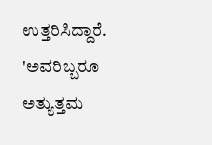ಉತ್ತರಿಸಿದ್ದಾರೆ. 'ಅವರಿಬ್ಬರೂ ಅತ್ಯುತ್ತಮ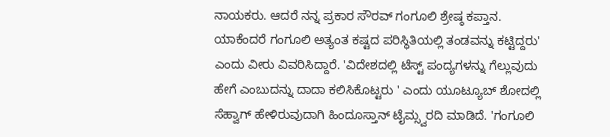ನಾಯಕರು. ಆದರೆ ನನ್ನ ಪ್ರಕಾರ ಸೌರವ್ ಗಂಗೂಲಿ ಶ್ರೇಷ್ಠ ಕಪ್ತಾನ. ಯಾಕೆಂದರೆ ಗಂಗೂಲಿ ಅತ್ಯಂತ ಕಷ್ಟದ ಪರಿಸ್ಥಿತಿಯಲ್ಲಿ ತಂಡವನ್ನು ಕಟ್ಟಿದ್ದರು' ಎಂದು ವೀರು ವಿವರಿಸಿದ್ದಾರೆ. 'ವಿದೇಶದಲ್ಲಿ ಟೆಸ್ಟ್ ಪಂದ್ಯಗಳನ್ನು ಗೆಲ್ಲುವುದು ಹೇಗೆ ಎಂಬುದನ್ನು ದಾದಾ ಕಲಿಸಿಕೊಟ್ಟರು ' ಎಂದು ಯೂಟ್ಯೂಬ್ ಶೋದಲ್ಲಿ ಸೆಹ್ವಾಗ್ ಹೇಳಿರುವುದಾಗಿ ಹಿಂದೂಸ್ತಾನ್ ಟೈಮ್ಸ್ವರದಿ ಮಾಡಿದೆ. 'ಗಂಗೂಲಿ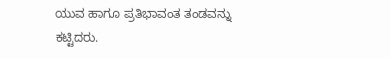ಯುವ ಹಾಗೂ ಪ್ರತಿಭಾವಂತ ತಂಡವನ್ನು ಕಟ್ಟಿದರು.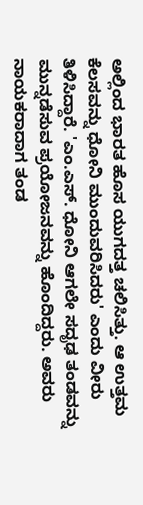ಅಲ್ಲಿಂದ ಭಾರತ ಹೊಸ ಯುಗದತ್ತ ಚಲಿಸಿತ್ತು. ಆ ಉತ್ತಮ ಕೆಲಸವನ್ನು ಧೋನಿ ಮುಂದುವರಿಸಿದರು' ಎಂದು ವೀರು ತಿಳಿಸಿದ್ದಾರೆ. 'ಎಂ.ಎಸ್. ಧೋನಿ ಆಗಲೇ ಸದೃಢ ತಂಡವನ್ನು ಮುನ್ನಡೆಸುವ ಪ್ರಯೋಜನವನ್ನು ಹೊಂದಿದ್ದರು. ಅವರು ನಾಯಕರಾದಾಗ ತಂಡ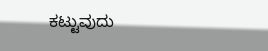ಕಟ್ಟುವುದು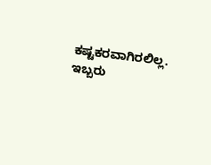ಕಷ್ಟಕರವಾಗಿರಲಿಲ್ಲ. ಇಬ್ಬರು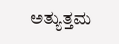ಅತ್ಯುತ್ತಮ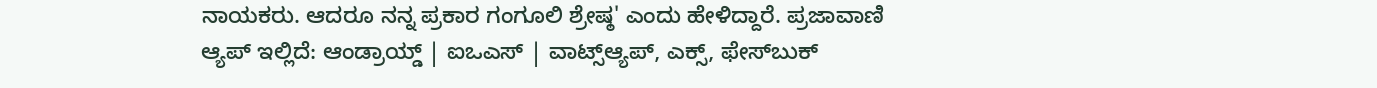ನಾಯಕರು. ಆದರೂ ನನ್ನ ಪ್ರಕಾರ ಗಂಗೂಲಿ ಶ್ರೇಷ್ಠ' ಎಂದು ಹೇಳಿದ್ದಾರೆ. ಪ್ರಜಾವಾಣಿ ಆ್ಯಪ್ ಇಲ್ಲಿದೆ: ಆಂಡ್ರಾಯ್ಡ್ | ಐಒಎಸ್ | ವಾಟ್ಸ್ಆ್ಯಪ್, ಎಕ್ಸ್, ಫೇಸ್‌ಬುಕ್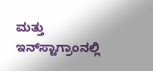ಮತ್ತು ಇನ್‌ಸ್ಟಾಗ್ರಾಂನಲ್ಲಿ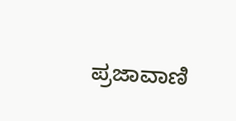ಪ್ರಜಾವಾಣಿ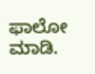ಫಾಲೋ ಮಾಡಿ.